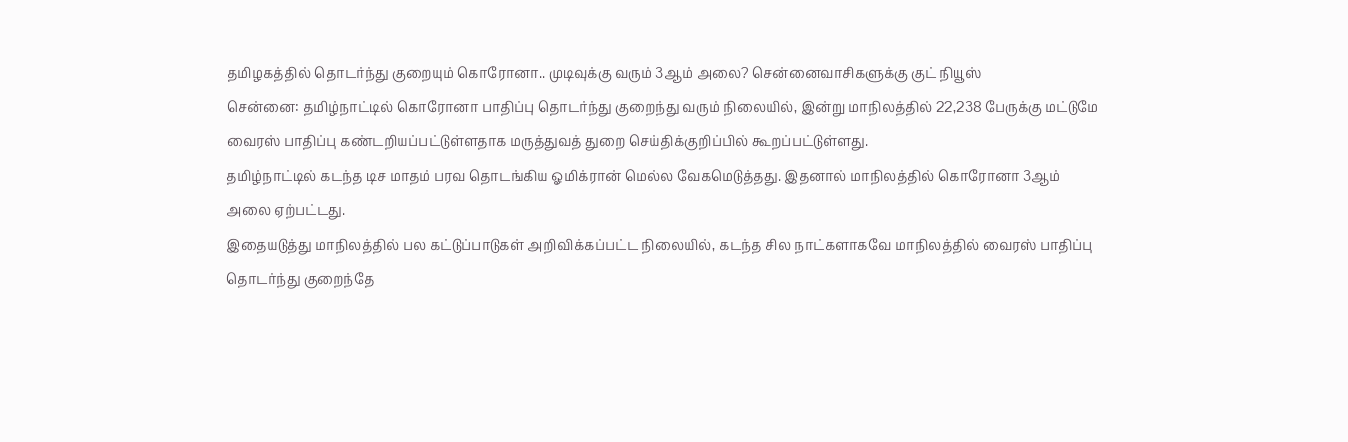தமிழகத்தில் தொடர்ந்து குறையும் கொரோனா.. முடிவுக்கு வரும் 3ஆம் அலை? சென்னைவாசிகளுக்கு குட் நியூஸ்
சென்னை: தமிழ்நாட்டில் கொரோனா பாதிப்பு தொடர்ந்து குறைந்து வரும் நிலையில், இன்று மாநிலத்தில் 22,238 பேருக்கு மட்டுமே வைரஸ் பாதிப்பு கண்டறியப்பட்டுள்ளதாக மருத்துவத் துறை செய்திக்குறிப்பில் கூறப்பட்டுள்ளது.
தமிழ்நாட்டில் கடந்த டிச மாதம் பரவ தொடங்கிய ஓமிக்ரான் மெல்ல வேகமெடுத்தது. இதனால் மாநிலத்தில் கொரோனா 3ஆம் அலை ஏற்பட்டது.
இதையடுத்து மாநிலத்தில் பல கட்டுப்பாடுகள் அறிவிக்கப்பட்ட நிலையில், கடந்த சில நாட்களாகவே மாநிலத்தில் வைரஸ் பாதிப்பு தொடர்ந்து குறைந்தே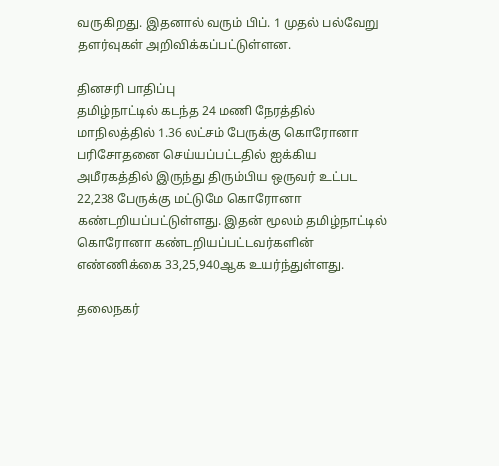வருகிறது. இதனால் வரும் பிப். 1 முதல் பல்வேறு தளர்வுகள் அறிவிக்கப்பட்டுள்ளன.

தினசரி பாதிப்பு
தமிழ்நாட்டில் கடந்த 24 மணி நேரத்தில் மாநிலத்தில் 1.36 லட்சம் பேருக்கு கொரோனா பரிசோதனை செய்யப்பட்டதில் ஐக்கிய அமீரகத்தில் இருந்து திரும்பிய ஒருவர் உட்பட 22,238 பேருக்கு மட்டுமே கொரோனா கண்டறியப்பட்டுள்ளது. இதன் மூலம் தமிழ்நாட்டில் கொரோனா கண்டறியப்பட்டவர்களின் எண்ணிக்கை 33,25,940ஆக உயர்ந்துள்ளது.

தலைநகர்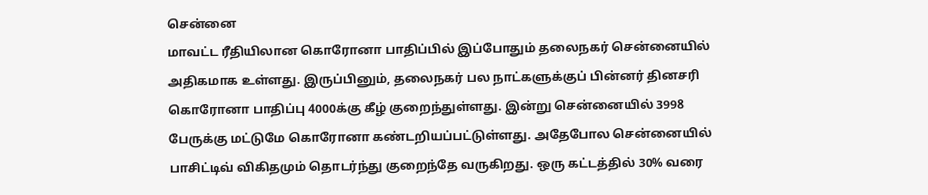சென்னை
மாவட்ட ரீதியிலான கொரோனா பாதிப்பில் இப்போதும் தலைநகர் சென்னையில் அதிகமாக உள்ளது. இருப்பினும், தலைநகர் பல நாட்களுக்குப் பின்னர் தினசரி கொரோனா பாதிப்பு 4000க்கு கீழ் குறைந்துள்ளது. இன்று சென்னையில் 3998 பேருக்கு மட்டுமே கொரோனா கண்டறியப்பட்டுள்ளது. அதேபோல சென்னையில் பாசிட்டிவ் விகிதமும் தொடர்ந்து குறைந்தே வருகிறது. ஒரு கட்டத்தில் 30% வரை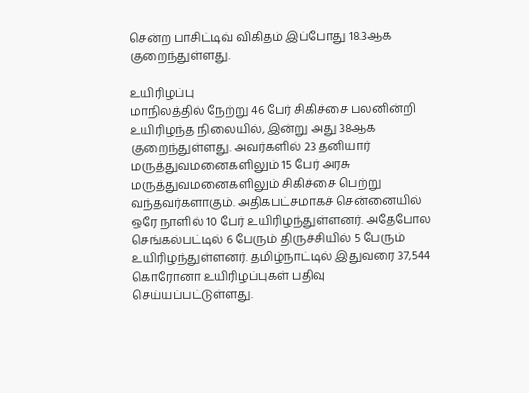சென்ற பாசிட்டிவ் விகிதம் இப்போது 18.3ஆக குறைந்துள்ளது.

உயிரிழப்பு
மாநிலத்தில் நேற்று 46 பேர் சிகிச்சை பலனின்றி உயிரிழந்த நிலையில், இன்று அது 38ஆக குறைந்துள்ளது. அவர்களில் 23 தனியார் மருத்துவமனைகளிலும் 15 பேர் அரசு மருத்துவமனைகளிலும் சிகிச்சை பெற்று வந்தவர்களாகும். அதிகபட்சமாகச் சென்னையில் ஒரே நாளில் 10 பேர் உயிரிழந்துள்ளனர். அதேபோல செங்கல்பட்டில் 6 பேரும் திருச்சியில் 5 பேரும் உயிரிழந்துள்ளனர். தமிழ்நாட்டில் இதுவரை 37,544 கொரோனா உயிரிழப்புகள் பதிவு செய்யப்பட்டுள்ளது.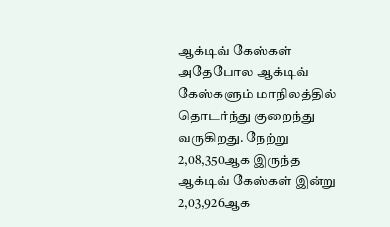ஆக்டிவ் கேஸ்கள்
அதேபோல ஆக்டிவ் கேஸ்களும் மாநிலத்தில் தொடர்ந்து குறைந்து வருகிறது. நேற்று 2,08,350ஆக இருந்த ஆக்டிவ் கேஸ்கள் இன்று 2,03,926ஆக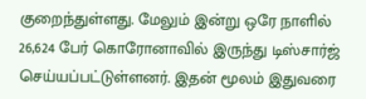குறைந்துள்ளது. மேலும் இன்று ஒரே நாளில் 26,624 பேர் கொரோனாவில் இருந்து டிஸ்சார்ஜ் செய்யப்பட்டுள்ளனர். இதன் மூலம் இதுவரை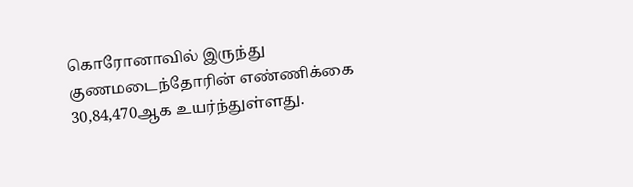கொரோனாவில் இருந்து குணமடைந்தோரின் எண்ணிக்கை 30,84,470ஆக உயர்ந்துள்ளது.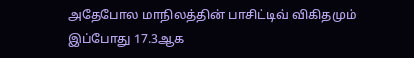அதேபோல மாநிலத்தின் பாசிட்டிவ் விகிதமும் இப்போது 17.3ஆக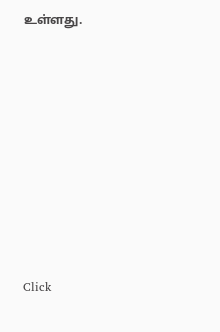உள்ளது.












Click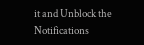it and Unblock the Notifications